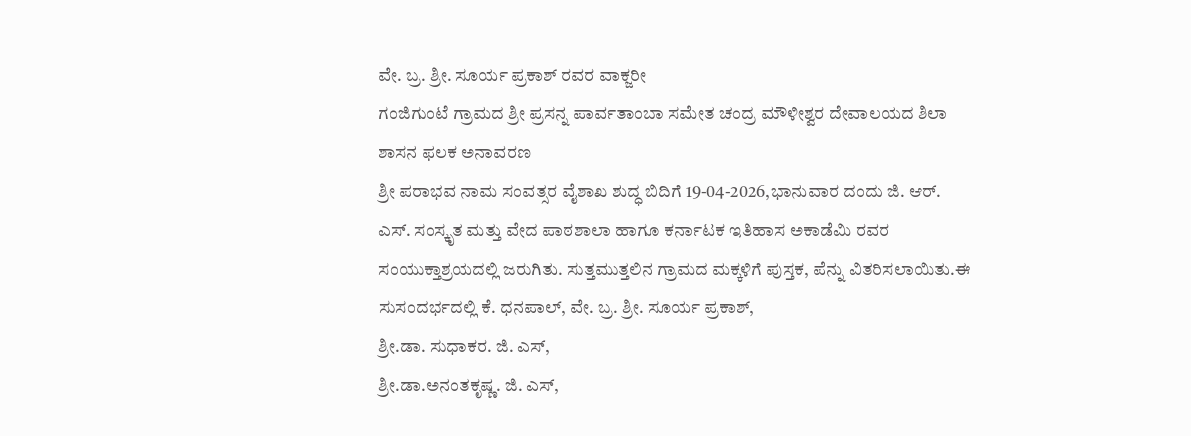ವೇ. ಬ್ರ. ಶ್ರೀ. ಸೂರ್ಯ ಪ್ರಕಾಶ್ ರವರ ವಾಕ್ಜರೀ
ಗಂಜಿಗುಂಟೆ ಗ್ರಾಮದ ಶ್ರೀ ಪ್ರಸನ್ನ ಪಾರ್ವತಾಂಬಾ ಸಮೇತ ಚಂದ್ರ ಮೌಳೀಶ್ವರ ದೇವಾಲಯದ ಶಿಲಾ ಶಾಸನ ಫಲಕ ಅನಾವರಣ
ಶ್ರೀ ಪರಾಭವ ನಾಮ ಸಂವತ್ಸರ ವೈಶಾಖ ಶುದ್ಧ ಬಿದಿಗೆ 19-04-2026,ಭಾನುವಾರ ದಂದು ಜಿ. ಆರ್. ಎಸ್. ಸಂಸ್ಕೃತ ಮತ್ತು ವೇದ ಪಾಠಶಾಲಾ ಹಾಗೂ ಕರ್ನಾಟಕ ಇತಿಹಾಸ ಅಕಾಡೆಮಿ ರವರ ಸಂಯುಕ್ತಾಶ್ರಯದಲ್ಲಿ ಜರುಗಿತು. ಸುತ್ತಮುತ್ತಲಿನ ಗ್ರಾಮದ ಮಕ್ಕಳಿಗೆ ಪುಸ್ತಕ, ಪೆನ್ನು ವಿತರಿಸಲಾಯಿತು.ಈ ಸುಸಂದರ್ಭದಲ್ಲಿ ಕೆ. ಧನಪಾಲ್, ವೇ. ಬ್ರ. ಶ್ರೀ. ಸೂರ್ಯ ಪ್ರಕಾಶ್,
ಶ್ರೀ.ಡಾ. ಸುಧಾಕರ. ಜಿ. ಎಸ್,
ಶ್ರೀ.ಡಾ.ಅನಂತಕೃಷ್ಣ. ಜಿ. ಎಸ್,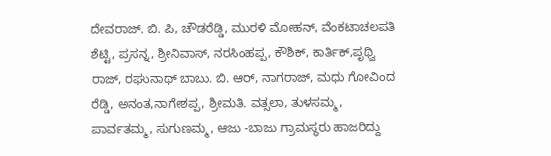ದೇವರಾಜ್. ಬಿ. ಪಿ, ಚೌಡರೆಡ್ಡಿ, ಮುರಳಿ ಮೋಹನ್, ವೆಂಕಟಾಚಲಪತಿ ಶೆಟ್ಟಿ, ಪ್ರಸನ್ನ, ಶ್ರೀನಿವಾಸ್, ನರಸಿಂಹಪ್ಪ, ಕೌಶಿಕ್, ಕಾರ್ತಿಕ್,ಪೃಥ್ವಿ ರಾಜ್, ರಘುನಾಥ್ ಬಾಬು. ಬಿ. ಆರ್, ನಾಗರಾಜ್, ಮಧು ಗೋವಿಂದ ರೆಡ್ಡಿ, ಅನಂತ,ನಾಗೇಶಪ್ಪ, ಶ್ರೀಮತಿ. ವತ್ಸಲಾ, ತುಳಸಮ್ಮ, ಪಾರ್ವತಮ್ಮ, ಸುಗುಣಮ್ಮ, ಆಜು -ಬಾಜು ಗ್ರಾಮಸ್ಥರು ಹಾಜರಿದ್ದು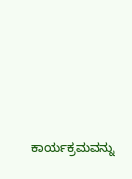ಕಾರ್ಯಕ್ರಮವನ್ನು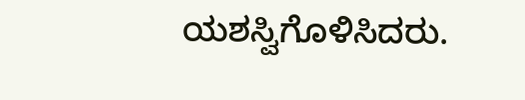ಯಶಸ್ವಿಗೊಳಿಸಿದರು.